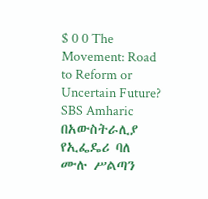$ 0 0 The Movement: Road to Reform or Uncertain Future? SBS Amharic በአውስትራሊያ የኢፌዴሪ ባለ ሙሉ ሥልጣን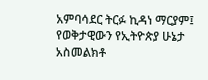አምባሳደር ትርፉ ኪዳነ ማርያም፤ የወቅታዊውን የኢትዮጵያ ሁኔታ አስመልክቶ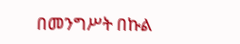በመንግሥት በኩል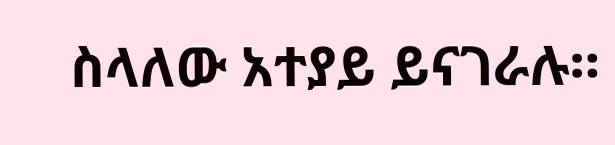ስላለው አተያይ ይናገራሉ።